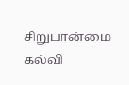சிறுபான்மை கல்வி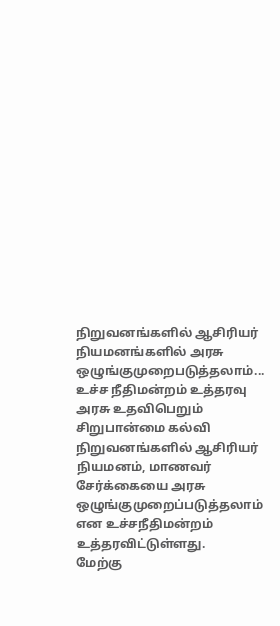நிறுவனங்களில் ஆசிரியர் நியமனங்களில் அரசு ஒழுங்குமுறைபடுத்தலாம்... உச்ச நீதிமன்றம் உத்தரவு
அரசு உதவிபெறும் சிறுபான்மை கல்வி நிறுவனங்களில் ஆசிரியர் நியமனம், மாணவர் சேர்க்கையை அரசு ஒழுங்குமுறைப்படுத்தலாம் என உச்சநீதிமன்றம் உத்தரவிட்டுள்ளது.
மேற்கு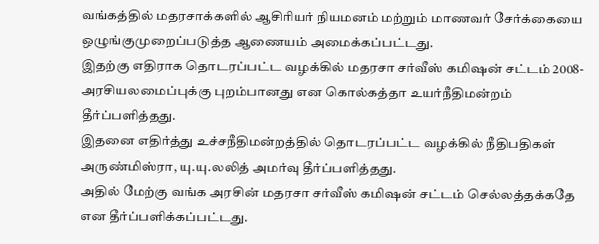வங்கத்தில் மதரசாக்களில் ஆசிரியர் நியமனம் மற்றும் மாணவர் சேர்க்கையை ஒழுங்குமுறைப்படுத்த ஆணையம் அமைக்கப்பட்டது.
இதற்கு எதிராக தொடரப்பட்ட வழக்கில் மதரசா சர்வீஸ் கமிஷன் சட்டம் 2008- அரசியலமைப்புக்கு புறம்பானது என கொல்கத்தா உயர்நீதிமன்றம் தீர்ப்பளித்தது.
இதனை எதிர்த்து உச்சநீதிமன்றத்தில் தொடரப்பட்ட வழக்கில் நீதிபதிகள் அருண்மிஸ்ரா, யு.யு.லலித் அமர்வு தீர்ப்பளித்தது.
அதில் மேற்கு வங்க அரசின் மதரசா சர்வீஸ் கமிஷன் சட்டம் செல்லத்தக்கதே என தீர்ப்பளிக்கப்பட்டது.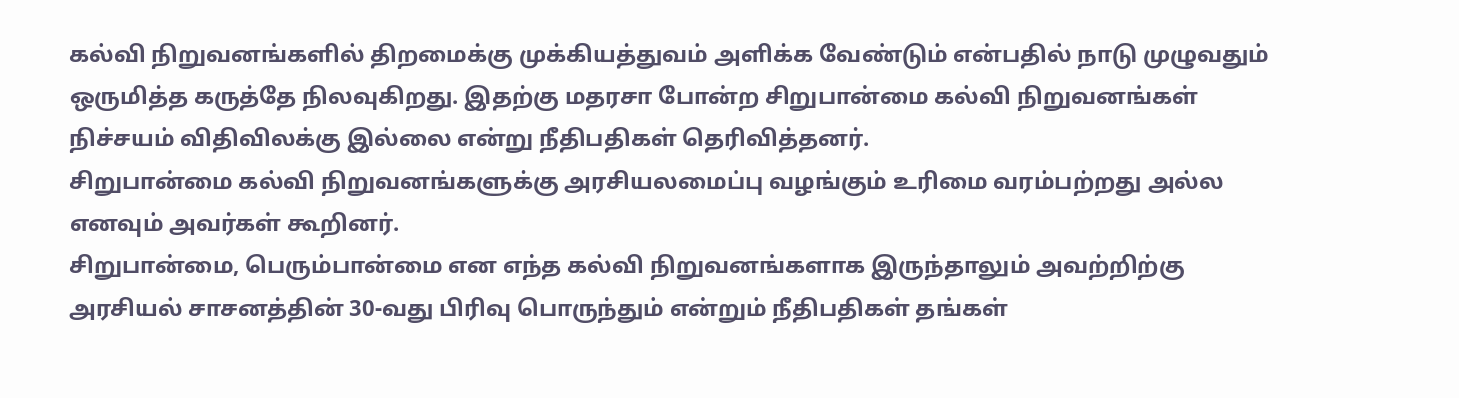கல்வி நிறுவனங்களில் திறமைக்கு முக்கியத்துவம் அளிக்க வேண்டும் என்பதில் நாடு முழுவதும் ஒருமித்த கருத்தே நிலவுகிறது. இதற்கு மதரசா போன்ற சிறுபான்மை கல்வி நிறுவனங்கள் நிச்சயம் விதிவிலக்கு இல்லை என்று நீதிபதிகள் தெரிவித்தனர்.
சிறுபான்மை கல்வி நிறுவனங்களுக்கு அரசியலமைப்பு வழங்கும் உரிமை வரம்பற்றது அல்ல எனவும் அவர்கள் கூறினர்.
சிறுபான்மை, பெரும்பான்மை என எந்த கல்வி நிறுவனங்களாக இருந்தாலும் அவற்றிற்கு அரசியல் சாசனத்தின் 30-வது பிரிவு பொருந்தும் என்றும் நீதிபதிகள் தங்கள்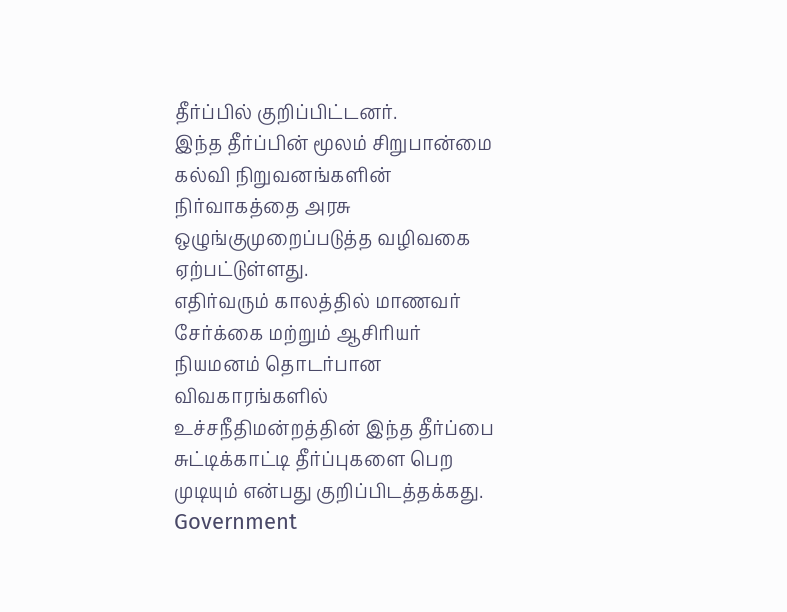தீர்ப்பில் குறிப்பிட்டனர்.
இந்த தீர்ப்பின் மூலம் சிறுபான்மை கல்வி நிறுவனங்களின் நிர்வாகத்தை அரசு ஒழுங்குமுறைப்படுத்த வழிவகை ஏற்பட்டுள்ளது.
எதிர்வரும் காலத்தில் மாணவர் சேர்க்கை மற்றும் ஆசிரியர் நியமனம் தொடர்பான விவகாரங்களில் உச்சநீதிமன்றத்தின் இந்த தீர்ப்பை சுட்டிக்காட்டி தீர்ப்புகளை பெற முடியும் என்பது குறிப்பிடத்தக்கது.
Government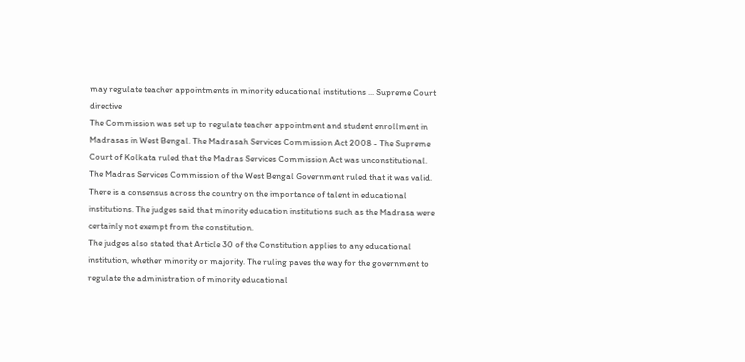may regulate teacher appointments in minority educational institutions ... Supreme Court directive
The Commission was set up to regulate teacher appointment and student enrollment in Madrasas in West Bengal. The Madrasah Services Commission Act 2008 - The Supreme Court of Kolkata ruled that the Madras Services Commission Act was unconstitutional.
The Madras Services Commission of the West Bengal Government ruled that it was valid. There is a consensus across the country on the importance of talent in educational institutions. The judges said that minority education institutions such as the Madrasa were certainly not exempt from the constitution.
The judges also stated that Article 30 of the Constitution applies to any educational institution, whether minority or majority. The ruling paves the way for the government to regulate the administration of minority educational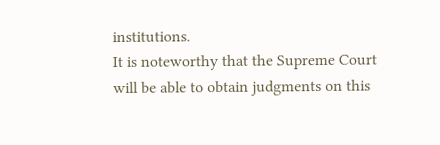institutions.
It is noteworthy that the Supreme Court will be able to obtain judgments on this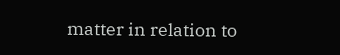matter in relation to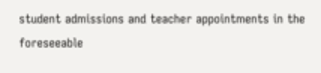student admissions and teacher appointments in the foreseeable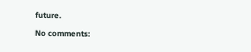future.

No comments: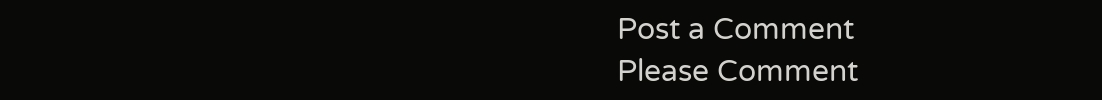Post a Comment
Please Comment